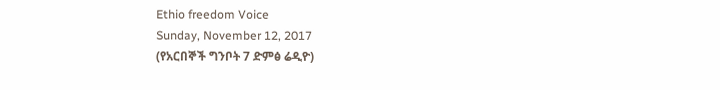Ethio freedom Voice
Sunday, November 12, 2017
(የአርበኞች ግንቦት 7 ድምፅ ሬዲዮ)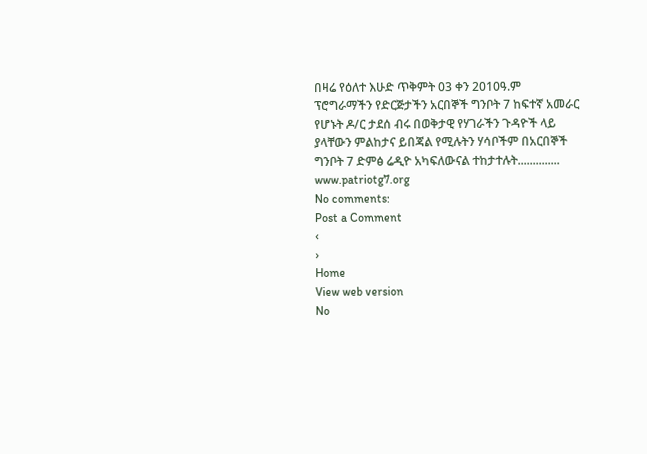በዛሬ የዕለተ እሁድ ጥቅምት 03 ቀን 2010ዓ.ም ፕሮግራማችን የድርጅታችን አርበኞች ግንቦት 7 ከፍተኛ አመራር የሆኑት ዶ/ር ታደሰ ብሩ በወቅታዊ የሃገራችን ጉዳዮች ላይ ያላቸውን ምልከታና ይበጃል የሚሉትን ሃሳቦችም በአርበኞች ግንቦት 7 ድምፅ ሬዲዮ አካፍለውናል ተከታተሉት..............
www.patriotg7.org
No comments:
Post a Comment
‹
›
Home
View web version
No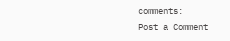comments:
Post a Comment